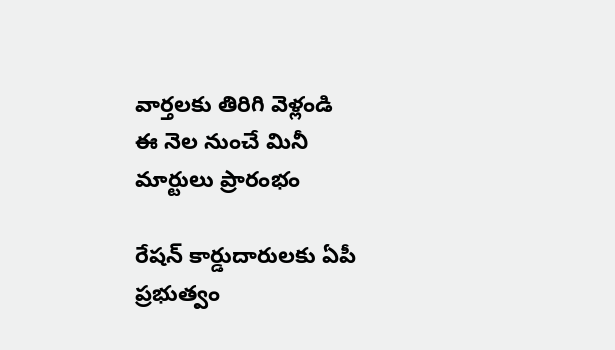వార్తలకు తిరిగి వెళ్లండి
ఈ నెల నుంచే మినీ మార్టులు ప్రారంభం

రేషన్ కార్డుదారులకు ఏపీ ప్రభుత్వం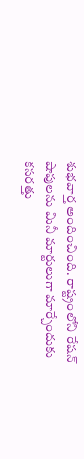శుభవార్త అందించింది. రాష్ట్రంలోని రేషన్ షాపులను మినీ మార్టులుగా మార్చేందుకు కసరత్తు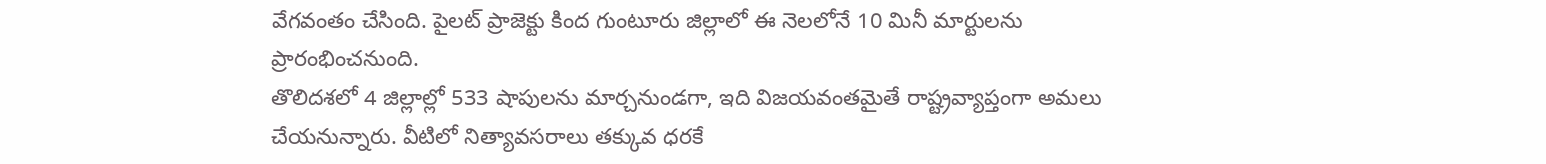వేగవంతం చేసింది. పైలట్ ప్రాజెక్టు కింద గుంటూరు జిల్లాలో ఈ నెలలోనే 10 మినీ మార్టులను ప్రారంభించనుంది.
తొలిదశలో 4 జిల్లాల్లో 533 షాపులను మార్చనుండగా, ఇది విజయవంతమైతే రాష్ట్రవ్యాప్తంగా అమలు చేయనున్నారు. వీటిలో నిత్యావసరాలు తక్కువ ధరకే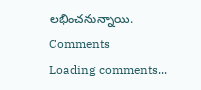లభించనున్నాయి.
Comments
Loading comments...